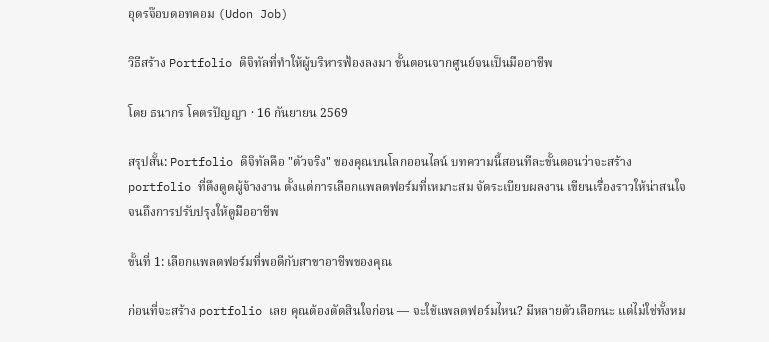อุดรจ๊อบดอทคอม (Udon Job)

วิธีสร้าง Portfolio ดิจิทัลที่ทำให้ผู้บริหารฟ้องลงมา ขั้นตอนจากศูนย์จนเป็นมืออาชีพ

โดย ธนากร โคตรปัญญา · 16 กันยายน 2569

สรุปสั้น: Portfolio ดิจิทัลคือ "ตัวจริง" ของคุณบนโลกออนไลน์ บทความนี้สอนทีละขั้นตอนว่าจะสร้าง portfolio ที่ดึงดูดผู้จ้างงาน ตั้งแต่การเลือกแพลตฟอร์มที่เหมาะสม จัดระเบียบผลงาน เขียนเรื่องราวให้น่าสนใจ จนถึงการปรับปรุงให้ดูมืออาชีพ

ขั้นที่ 1: เลือกแพลตฟอร์มที่พอดีกับสาขาอาชีพของคุณ

ก่อนที่จะสร้าง portfolio เลย คุณต้องตัดสินใจก่อน — จะใช้แพลตฟอร์มไหน? มีหลายตัวเลือกนะ แต่ไม่ใช่ทั้งหม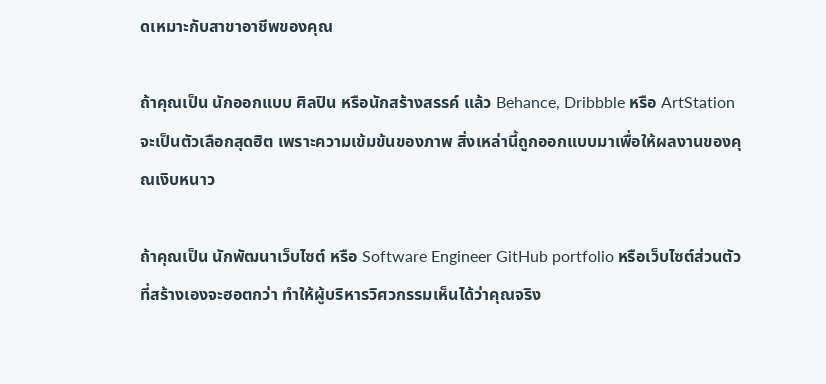ดเหมาะกับสาขาอาชีพของคุณ

ถ้าคุณเป็น นักออกแบบ ศิลปิน หรือนักสร้างสรรค์ แล้ว Behance, Dribbble หรือ ArtStation จะเป็นตัวเลือกสุดฮิต เพราะความเข้มข้นของภาพ สิ่งเหล่านี้ถูกออกแบบมาเพื่อให้ผลงานของคุณเงิบหนาว

ถ้าคุณเป็น นักพัฒนาเว็บไซต์ หรือ Software Engineer GitHub portfolio หรือเว็บไซต์ส่วนตัวที่สร้างเองจะฮอตกว่า ทำให้ผู้บริหารวิศวกรรมเห็นได้ว่าคุณจริง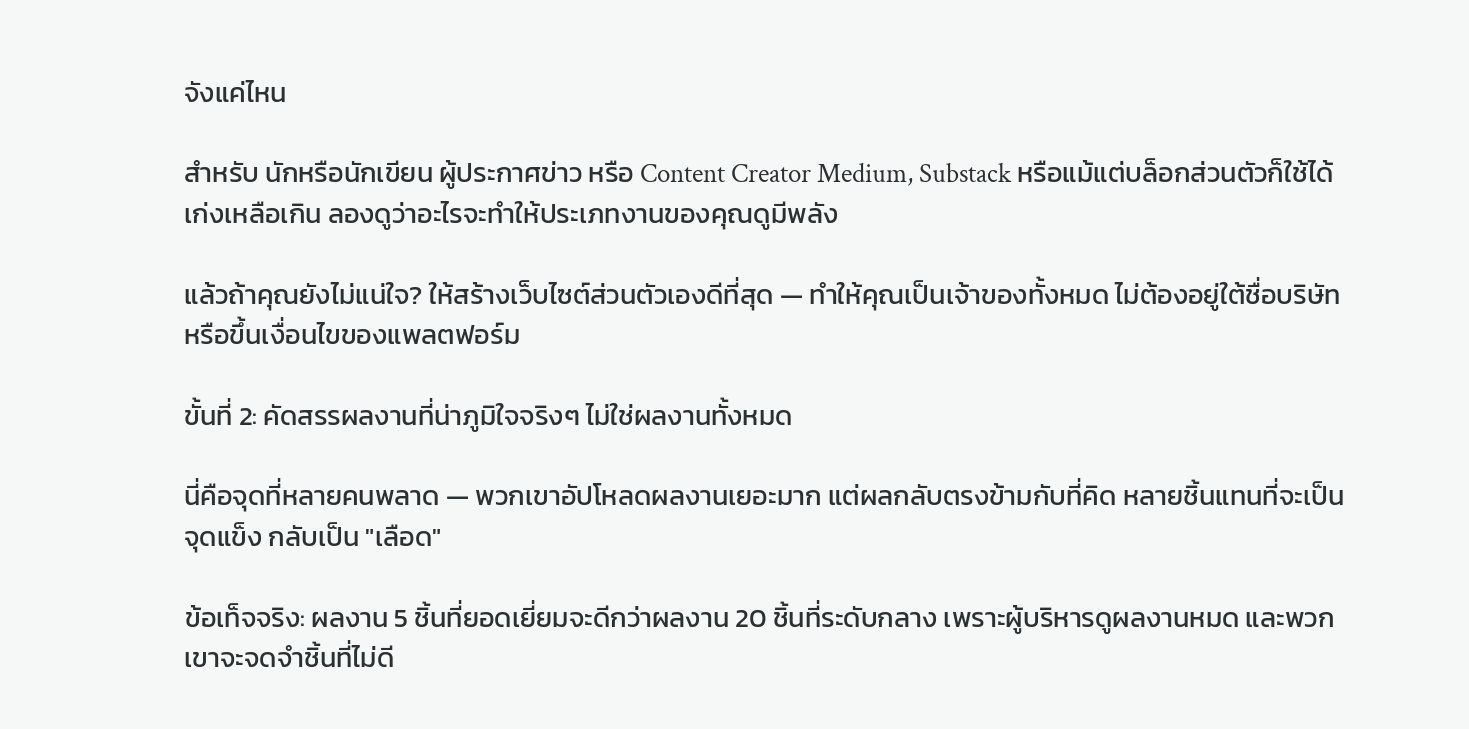จังแค่ไหน

สำหรับ นักหรือนักเขียน ผู้ประกาศข่าว หรือ Content Creator Medium, Substack หรือแม้แต่บล็อกส่วนตัวก็ใช้ได้เก่งเหลือเกิน ลองดูว่าอะไรจะทำให้ประเภทงานของคุณดูมีพลัง

แล้วถ้าคุณยังไม่แน่ใจ? ให้สร้างเว็บไซต์ส่วนตัวเองดีที่สุด — ทำให้คุณเป็นเจ้าของทั้งหมด ไม่ต้องอยู่ใต้ชื่อบริษัท หรือขึ้นเงื่อนไขของแพลตฟอร์ม

ขั้นที่ 2: คัดสรรผลงานที่น่าภูมิใจจริงๆ ไม่ใช่ผลงานทั้งหมด

นี่คือจุดที่หลายคนพลาด — พวกเขาอัปโหลดผลงานเยอะมาก แต่ผลกลับตรงข้ามกับที่คิด หลายชิ้นแทนที่จะเป็นจุดแข็ง กลับเป็น "เลือด"

ข้อเท็จจริง: ผลงาน 5 ชิ้นที่ยอดเยี่ยมจะดีกว่าผลงาน 20 ชิ้นที่ระดับกลาง เพราะผู้บริหารดูผลงานหมด และพวกเขาจะจดจำชิ้นที่ไม่ดี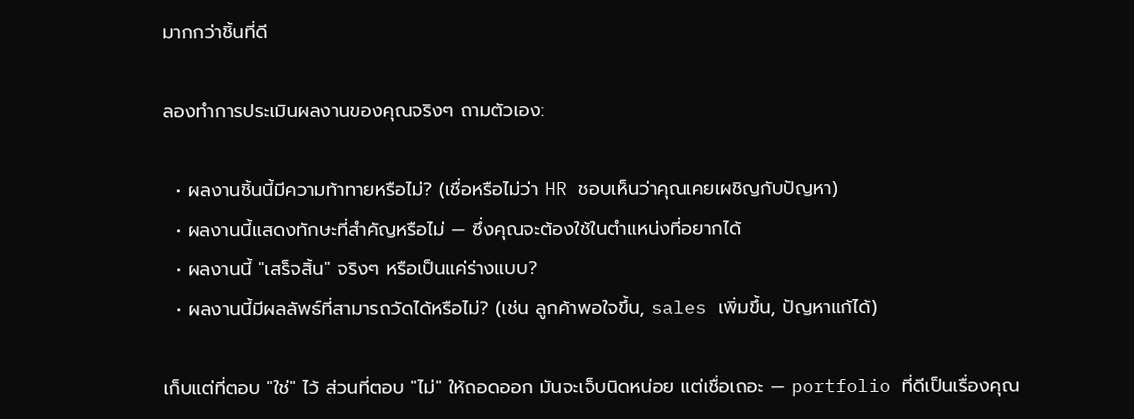มากกว่าชิ้นที่ดี

ลองทำการประเมินผลงานของคุณจริงๆ ถามตัวเอง:

  • ผลงานชิ้นนี้มีความท้าทายหรือไม่? (เชื่อหรือไม่ว่า HR ชอบเห็นว่าคุณเคยเผชิญกับปัญหา)
  • ผลงานนี้แสดงทักษะที่สำคัญหรือไม่ — ซึ่งคุณจะต้องใช้ในตำแหน่งที่อยากได้
  • ผลงานนี้ "เสร็จสิ้น" จริงๆ หรือเป็นแค่ร่างแบบ?
  • ผลงานนี้มีผลลัพธ์ที่สามารถวัดได้หรือไม่? (เช่น ลูกค้าพอใจขึ้น, sales เพิ่มขึ้น, ปัญหาแก้ได้)

เก็บแต่ที่ตอบ "ใช่" ไว้ ส่วนที่ตอบ "ไม่" ให้ถอดออก มันจะเจ็บนิดหน่อย แต่เชื่อเถอะ — portfolio ที่ดีเป็นเรื่องคุณ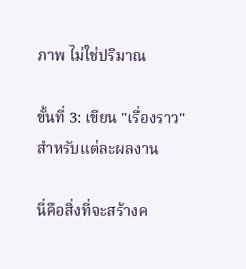ภาพ ไม่ใช่ปริมาณ

ขั้นที่ 3: เขียน "เรื่องราว" สำหรับแต่ละผลงาน

นี่คือสิ่งที่จะสร้างค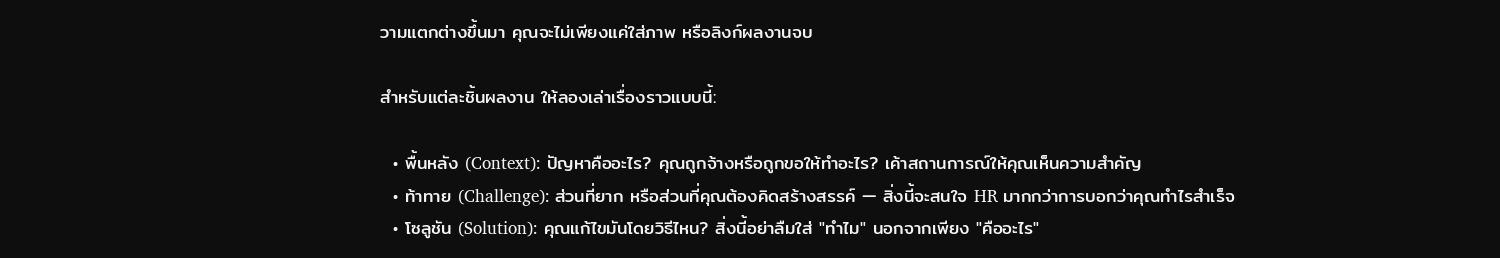วามแตกต่างขึ้นมา คุณจะไม่เพียงแค่ใส่ภาพ หรือลิงก์ผลงานจบ

สำหรับแต่ละชิ้นผลงาน ให้ลองเล่าเรื่องราวแบบนี้:

  • พื้นหลัง (Context): ปัญหาคืออะไร? คุณถูกจ้างหรือถูกขอให้ทำอะไร? เค้าสถานการณ์ให้คุณเห็นความสำคัญ
  • ท้าทาย (Challenge): ส่วนที่ยาก หรือส่วนที่คุณต้องคิดสร้างสรรค์ — สิ่งนี้จะสนใจ HR มากกว่าการบอกว่าคุณทำไรสำเร็จ
  • โซลูชัน (Solution): คุณแก้ไขมันโดยวิธีไหน? สิ่งนี้อย่าลืมใส่ "ทำไม" นอกจากเพียง "คืออะไร"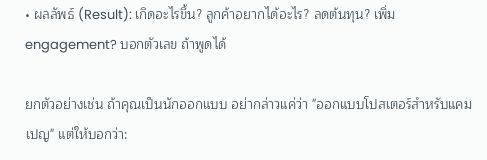• ผลลัพธ์ (Result): เกิดอะไรขึ้น? ลูกค้าอยากได้อะไร? ลดต้นทุน? เพิ่ม engagement? บอกตัวเลข ถ้าพูดได้

ยกตัวอย่างเช่น ถ้าคุณเป็นนักออกแบบ อย่ากล่าวแค่ว่า "ออกแบบโปสเตอร์สำหรับแคมเปญ" แต่ให้บอกว่า: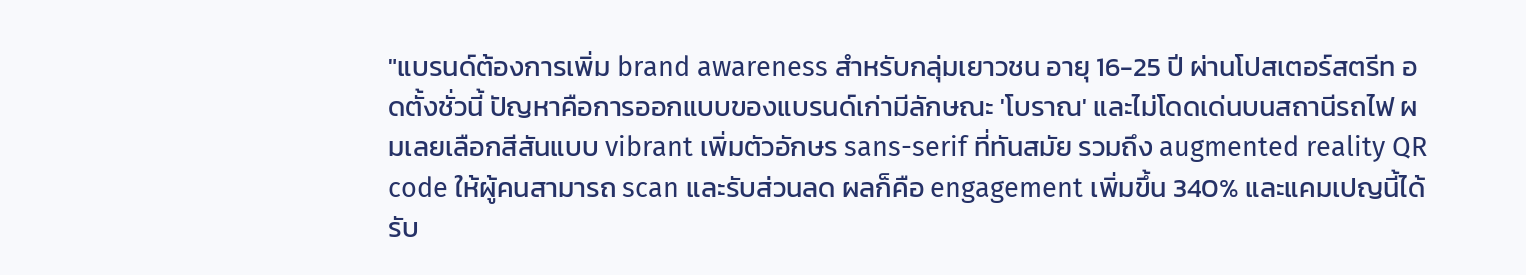"แบรนด์ต้องการเพิ่ม brand awareness สำหรับกลุ่มเยาวชน อายุ 16-25 ปี ผ่านโปสเตอร์สตรีท อดตั้งชั่วนี้ ปัญหาคือการออกแบบของแบรนด์เก่ามีลักษณะ 'โบราณ' และไม่โดดเด่นบนสถานีรถไฟ ผมเลยเลือกสีสันแบบ vibrant เพิ่มตัวอักษร sans-serif ที่ทันสมัย รวมถึง augmented reality QR code ให้ผู้คนสามารถ scan และรับส่วนลด ผลก็คือ engagement เพิ่มขึ้น 340% และแคมเปญนี้ได้รับ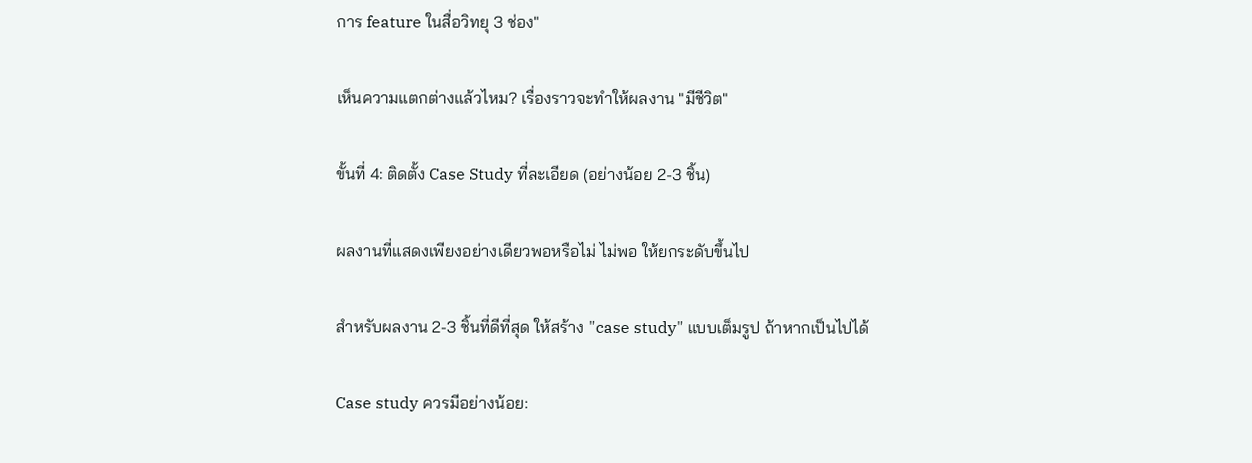การ feature ในสื่อวิทยุ 3 ช่อง"

เห็นความแตกต่างแล้วไหม? เรื่องราวจะทำให้ผลงาน "มีชีวิต"

ขั้นที่ 4: ติดตั้ง Case Study ที่ละเอียด (อย่างน้อย 2-3 ชิ้น)

ผลงานที่แสดงเพียงอย่างเดียวพอหรือไม่ ไม่พอ ให้ยกระดับขึ้นไป

สำหรับผลงาน 2-3 ชิ้นที่ดีที่สุด ให้สร้าง "case study" แบบเต็มรูป ถ้าหากเป็นไปได้

Case study ควรมีอย่างน้อย: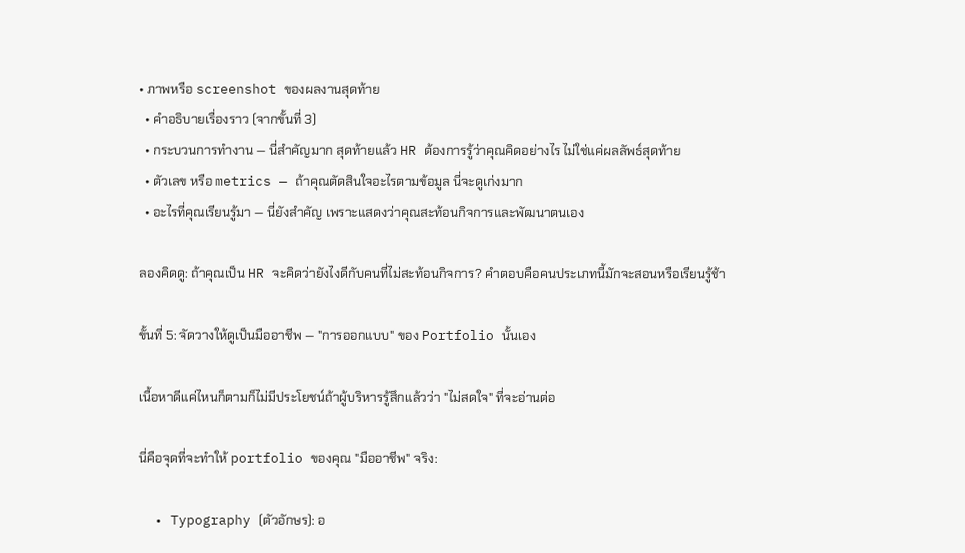• ภาพหรือ screenshot ของผลงานสุดท้าย
  • คำอธิบายเรื่องราว (จากขั้นที่ 3)
  • กระบวนการทำงาน — นี่สำคัญมาก สุดท้ายแล้ว HR ต้องการรู้ว่าคุณคิดอย่างไร ไม่ใช่แค่ผลลัพธ์สุดท้าย
  • ตัวเลข หรือ metrics — ถ้าคุณตัดสินใจอะไรตามข้อมูล นี่จะดูเก่งมาก
  • อะไรที่คุณเรียนรู้มา — นี่ยังสำคัญ เพราะแสดงว่าคุณสะท้อนกิจการและพัฒนาตนเอง

ลองคิดดู: ถ้าคุณเป็น HR จะคิดว่ายังไงดีกับคนที่ไม่สะท้อนกิจการ? คำตอบคือคนประเภทนี้มักจะสอนหรือเรียนรู้ช้า

ขั้นที่ 5: จัดวางให้ดูเป็นมืออาชีพ — "การออกแบบ" ของ Portfolio นั้นเอง

เนื้อหาดีแค่ไหนก็ตามก็ไม่มีประโยชน์ถ้าผู้บริหารรู้สึกแล้วว่า "ไม่สดใจ" ที่จะอ่านต่อ

นี่คือจุดที่จะทำให้ portfolio ของคุณ "มืออาชีพ" จริง:

  • Typography (ตัวอักษร): อ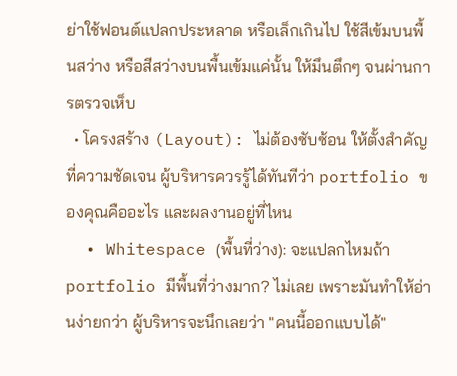ย่าใช้ฟอนต์แปลกประหลาด หรือเล็กเกินไป ใช้สีเข้มบนพื้นสว่าง หรือสีสว่างบนพื้นเข้มแค่นั้น ให้มึนตึกๆ จนผ่านการตรวจเห็บ
  • โครงสร้าง (Layout): ไม่ต้องซับซ้อน ให้ตั้งสำคัญที่ความชัดเจน ผู้บริหารควรรู้ได้ทันทีว่า portfolio ของคุณคืออะไร และผลงานอยู่ที่ไหน
  • Whitespace (พื้นที่ว่าง): จะแปลกไหมถ้า portfolio มีพื้นที่ว่างมาก? ไม่เลย เพราะมันทำให้อ่านง่ายกว่า ผู้บริหารจะนึกเลยว่า "คนนี้ออกแบบได้"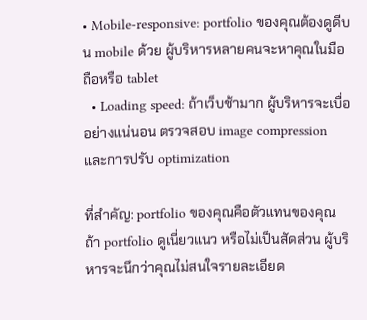• Mobile-responsive: portfolio ของคุณต้องดูดีบน mobile ด้วย ผู้บริหารหลายคนจะหาคุณในมือถือหรือ tablet
  • Loading speed: ถ้าเว็บช้ามาก ผู้บริหารจะเบื่อ อย่างแน่นอน ตรวจสอบ image compression และการปรับ optimization

ที่สำคัญ: portfolio ของคุณคือตัวแทนของคุณ ถ้า portfolio ดูเนี่ยวแนว หรือไม่เป็นสัดส่วน ผู้บริหารจะนึกว่าคุณไม่สนใจรายละเอียด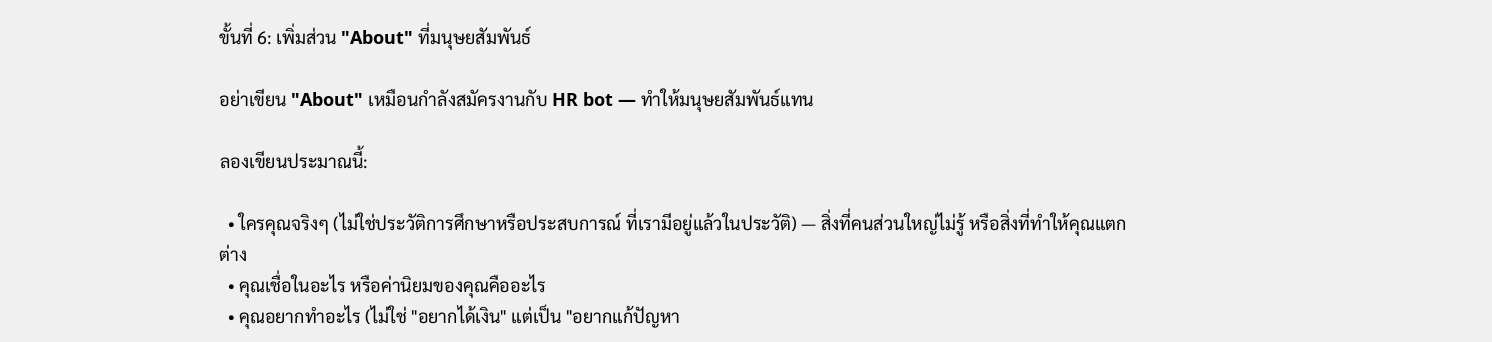ขั้นที่ 6: เพิ่มส่วน "About" ที่มนุษยสัมพันธ์

อย่าเขียน "About" เหมือนกำลังสมัครงานกับ HR bot — ทำให้มนุษยสัมพันธ์แทน

ลองเขียนประมาณนี้:

  • ใครคุณจริงๆ (ไม่ใช่ประวัติการศึกษาหรือประสบการณ์ ที่เรามีอยู่แล้วในประวัติ) — สิ่งที่คนส่วนใหญ่ไม่รู้ หรือสิ่งที่ทำให้คุณแตกต่าง
  • คุณเชื่อในอะไร หรือค่านิยมของคุณคืออะไร
  • คุณอยากทำอะไร (ไม่ใช่ "อยากได้เงิน" แต่เป็น "อยากแก้ปัญหา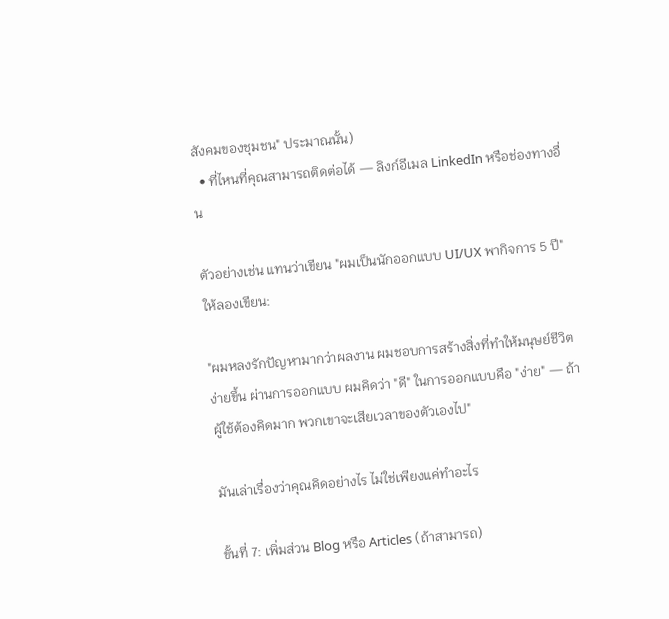สังคมของชุมชน" ประมาณนั้น)
  • ที่ไหนที่คุณสามารถติดต่อได้ — ลิงก์อีเมล LinkedIn หรือช่องทางอื่น

ตัวอย่างเช่น แทนว่าเขียน "ผมเป็นนักออกแบบ UI/UX พากิจการ 5 ปี" ให้ลองเขียน:

"ผมหลงรักปัญหามากว่าผลงาน ผมชอบการสร้างสิ่งที่ทำให้มนุษย์ชีวิตง่ายขึ้น ผ่านการออกแบบ ผมคิดว่า "ดี" ในการออกแบบคือ "ง่าย" — ถ้าผู้ใช้ต้องคิดมาก พวกเขาจะเสียเวลาของตัวเองไป"

มันเล่าเรื่องว่าคุณคิดอย่างไร ไม่ใช่เพียงแค่ทำอะไร

ขั้นที่ 7: เพิ่มส่วน Blog หรือ Articles (ถ้าสามารถ)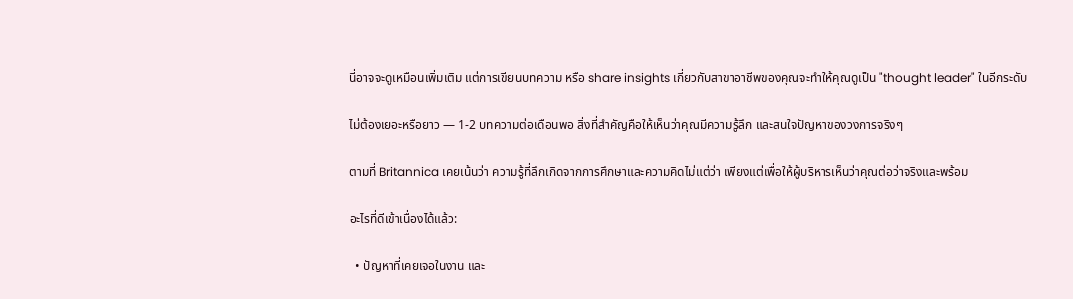นี่อาจจะดูเหมือนเพิ่มเติม แต่การเขียนบทความ หรือ share insights เกี่ยวกับสาขาอาชีพของคุณจะทำให้คุณดูเป็น "thought leader" ในอีกระดับ

ไม่ต้องเยอะหรือยาว — 1-2 บทความต่อเดือนพอ สิ่งที่สำคัญคือให้เห็นว่าคุณมีความรู้ลึก และสนใจปัญหาของวงการจริงๆ

ตามที่ Britannica เคยเน้นว่า ความรู้ที่ลึกเกิดจากการศึกษาและความคิดไม่แต่ว่า เพียงแต่เพื่อให้ผู้บริหารเห็นว่าคุณต่อว่าจริงและพร้อม

อะไรที่ดีเข้าเนื่องได้แล้ว:

  • ปัญหาที่เคยเจอในงาน และ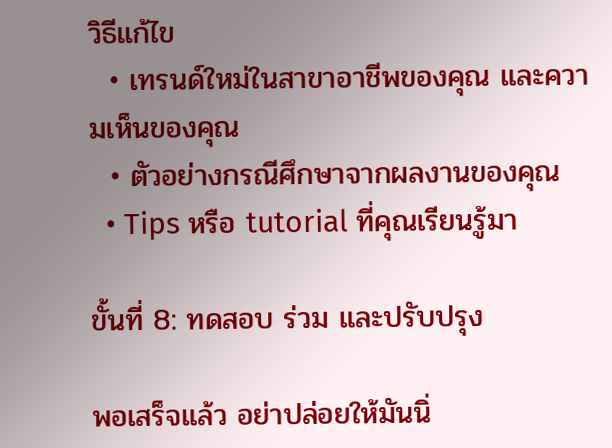วิธีแก้ไข
  • เทรนด์ใหม่ในสาขาอาชีพของคุณ และความเห็นของคุณ
  • ตัวอย่างกรณีศึกษาจากผลงานของคุณ
  • Tips หรือ tutorial ที่คุณเรียนรู้มา

ขั้นที่ 8: ทดสอบ ร่วม และปรับปรุง

พอเสร็จแล้ว อย่าปล่อยให้มันนิ่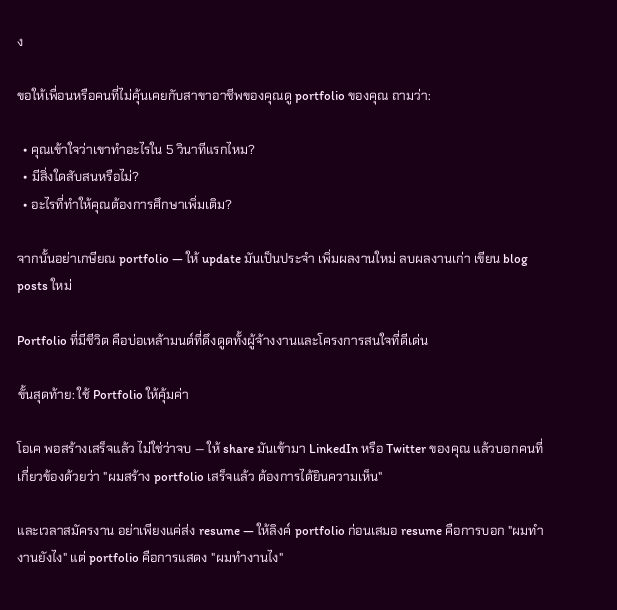ง

ขอให้เพื่อนหรือคนที่ไม่คุ้นเคยกับสาขาอาชีพของคุณดู portfolio ของคุณ ถามว่า:

  • คุณเข้าใจว่าเขาทำอะไรใน 5 วินาทีแรกไหม?
  • มีสิ่งใดสับสนหรือไม่?
  • อะไรที่ทำให้คุณต้องการศึกษาเพิ่มเติม?

จากนั้นอย่าเกษียณ portfolio — ให้ update มันเป็นประจำ เพิ่มผลงานใหม่ ลบผลงานเก่า เขียน blog posts ใหม่

Portfolio ที่มีชีวิต คือบ่อเหล้ามนต์ที่ดึงดูดทั้งผู้จ้างงานและโครงการสนใจที่ดีเด่น

ขั้นสุดท้าย: ใช้ Portfolio ให้คุ้มค่า

โอเค พอสร้างเสร็จแล้ว ไม่ใช่ว่าจบ — ให้ share มันเข้ามา LinkedIn หรือ Twitter ของคุณ แล้วบอกคนที่เกี่ยวข้องด้วยว่า "ผมสร้าง portfolio เสร็จแล้ว ต้องการได้ยินความเห็น"

และเวลาสมัครงาน อย่าเพียงแค่ส่ง resume — ให้ลิงค์ portfolio ก่อนเสมอ resume คือการบอก "ผมทำงานยังไง" แต่ portfolio คือการแสดง "ผมทำงานไง"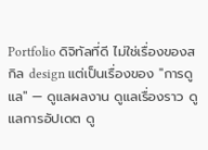Portfolio ดิจิทัลที่ดี ไม่ใช่เรื่องของสกิล design แต่เป็นเรื่องของ "การดูแล" — ดูแลผลงาน ดูแลเรื่องราว ดูแลการอัปเดต ดู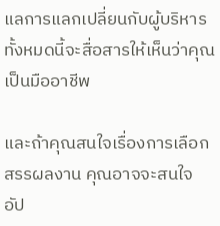แลการแลกเปลี่ยนกับผู้บริหาร ทั้งหมดนี้จะสื่อสารให้เห็นว่าคุณเป็นมืออาชีพ

และถ้าคุณสนใจเรื่องการเลือกสรรผลงาน คุณอาจจะสนใจ อัป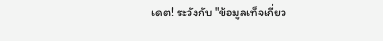เดต! ระวังกับ "ข้อมูลเท็จเกี่ยว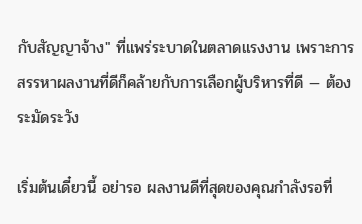กับสัญญาจ้าง" ที่แพร่ระบาดในตลาดแรงงาน เพราะการสรรหาผลงานที่ดีก็คล้ายกับการเลือกผู้บริหารที่ดี — ต้องระมัดระวัง

เริ่มต้นเดี๋ยวนี้ อย่ารอ ผลงานดีที่สุดของคุณกำลังรอที่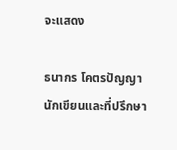จะแสดง

ธนากร โคตรปัญญา
นักเขียนและที่ปรึกษา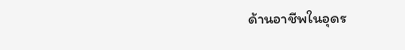ด้านอาชีพในอุดร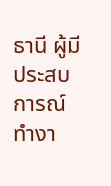ธานี ผู้มีประสบการณ์ทำงา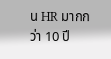น HR มากกว่า 10 ปี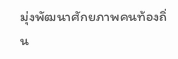มุ่งพัฒนาศักยภาพคนท้องถิ่น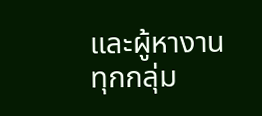และผู้หางานทุกกลุ่ม